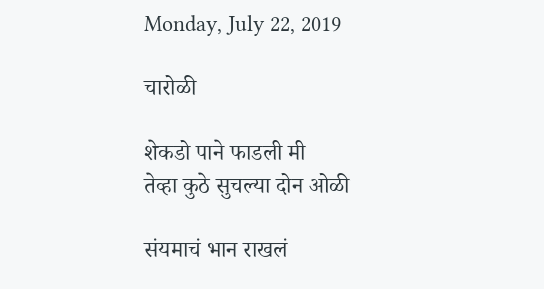Monday, July 22, 2019

चारोळी

शेकडो पाने फाडली मी
तेव्हा कुठे सुचल्या दोन ओळी

संयमाचं भान राखलं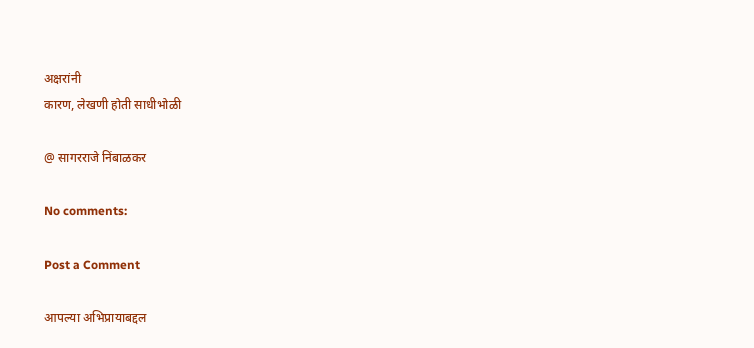अक्षरांनी
कारण, लेखणी होती साधीभोळी

@ सागरराजे निंबाळकर

No comments:

Post a Comment

आपल्या अभिप्रायाबद्दल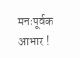मनःपूर्वक आभार !